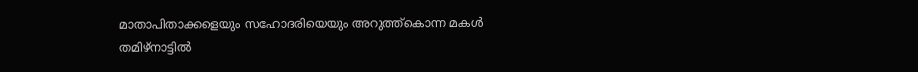മാതാപിതാക്കളെയും സഹോദരിയെയും അറുത്ത്കൊന്ന മകൾ തമിഴ്നാട്ടിൽ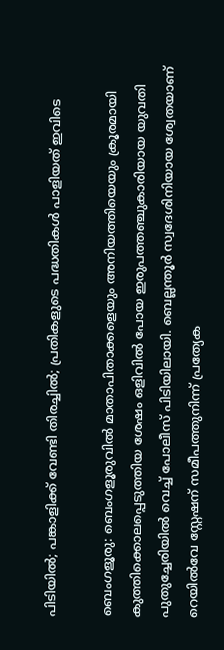പിടിയിൽ; പങ്കാളിക്ക് വേണ്ടി തിരച്ചിൽ; പ്രതികളുടെ പദ്ധതികൾ പാളിയത് ഇവിടെ

ബെംഗളൂരു: ബെംഗളൂരുവിൽ മാതാപിതാക്കളെയും അനിയത്തിയെയും ക്രൂരമായി കുത്തിക്കൊലപ്പെടുത്തിയ ശേഷം ഒളിവിൽ പോയ ഇരുപത്തഞ്ചുകാരിയായ യുവതി പുതുച്ചേരിയിൽ വെച്ച് പോലീസ് പിടിയിലായി. ബെല്ലന്തൂർ സ്വദേശിനിയായ ശ്വേതയാണ് റെയിൽവേ സ്റ്റേഷന് സമീപത്തുനിന്ന് പ്രത്യേക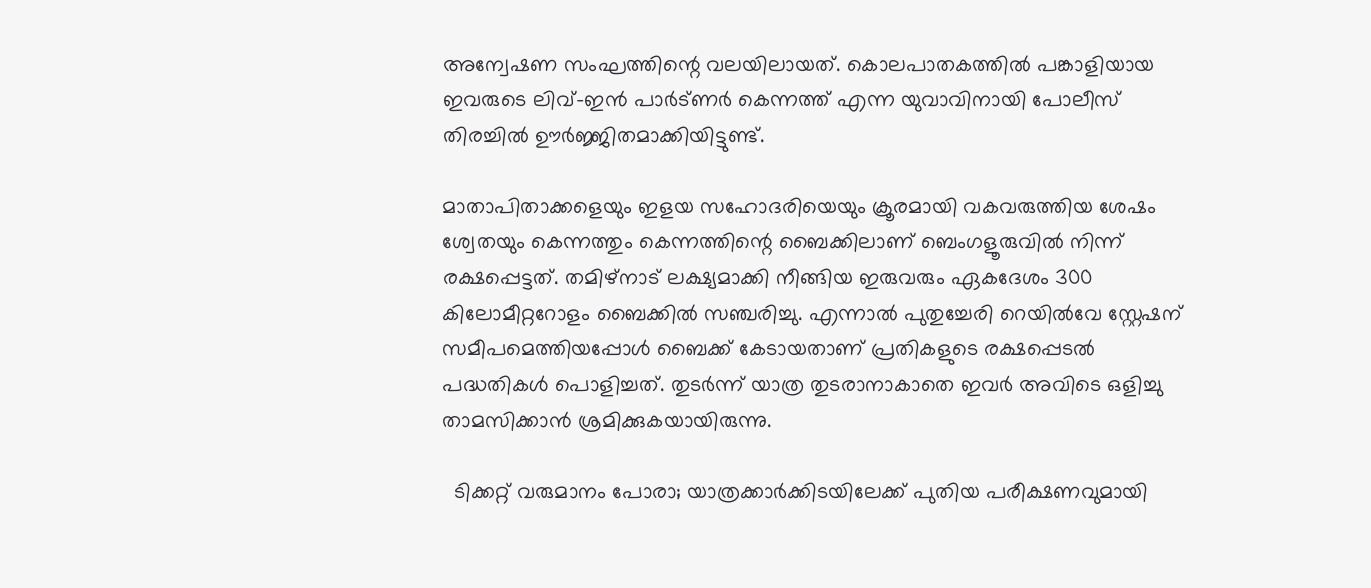അന്വേഷണ സംഘത്തിന്റെ വലയിലായത്. കൊലപാതകത്തിൽ പങ്കാളിയായ ഇവരുടെ ലിവ്-ഇൻ പാർട്ണർ കെന്നത്ത് എന്ന യുവാവിനായി പോലീസ് തിരച്ചിൽ ഊർജ്ജിതമാക്കിയിട്ടുണ്ട്.

മാതാപിതാക്കളെയും ഇളയ സഹോദരിയെയും ക്രൂരമായി വകവരുത്തിയ ശേഷം ശ്വേതയും കെന്നത്തും കെന്നത്തിന്റെ ബൈക്കിലാണ് ബെംഗളൂരുവിൽ നിന്ന് രക്ഷപ്പെട്ടത്. തമിഴ്‌നാട് ലക്ഷ്യമാക്കി നീങ്ങിയ ഇരുവരും ഏകദേശം 300 കിലോമീറ്ററോളം ബൈക്കിൽ സഞ്ചരിച്ചു. എന്നാൽ പുതുച്ചേരി റെയിൽവേ സ്റ്റേഷന് സമീപമെത്തിയപ്പോൾ ബൈക്ക് കേടായതാണ് പ്രതികളുടെ രക്ഷപ്പെടൽ പദ്ധതികൾ പൊളിച്ചത്. തുടർന്ന് യാത്ര തുടരാനാകാതെ ഇവർ അവിടെ ഒളിച്ചു താമസിക്കാൻ ശ്രമിക്കുകയായിരുന്നു.

  ടിക്കറ്റ് വരുമാനം പോരാ; യാത്രക്കാർക്കിടയിലേക്ക് പുതിയ പരീക്ഷണവുമായി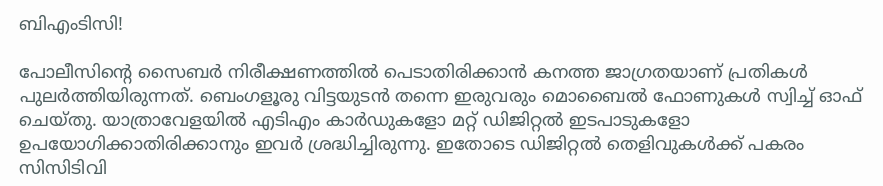ബിഎംടിസി!

പോലീസിന്റെ സൈബർ നിരീക്ഷണത്തിൽ പെടാതിരിക്കാൻ കനത്ത ജാഗ്രതയാണ് പ്രതികൾ പുലർത്തിയിരുന്നത്. ബെംഗളൂരു വിട്ടയുടൻ തന്നെ ഇരുവരും മൊബൈൽ ഫോണുകൾ സ്വിച്ച് ഓഫ് ചെയ്തു. യാത്രാവേളയിൽ എടിഎം കാർഡുകളോ മറ്റ് ഡിജിറ്റൽ ഇടപാടുകളോ ഉപയോഗിക്കാതിരിക്കാനും ഇവർ ശ്രദ്ധിച്ചിരുന്നു. ഇതോടെ ഡിജിറ്റൽ തെളിവുകൾക്ക് പകരം സിസിടിവി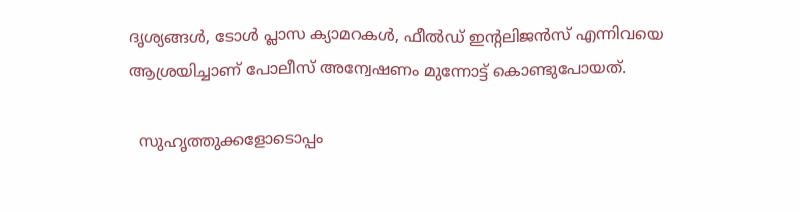ദൃശ്യങ്ങൾ, ടോൾ പ്ലാസ ക്യാമറകൾ, ഫീൽഡ് ഇന്റലിജൻസ് എന്നിവയെ ആശ്രയിച്ചാണ് പോലീസ് അന്വേഷണം മുന്നോട്ട് കൊണ്ടുപോയത്.

  സുഹൃത്തുക്കളോടൊപ്പം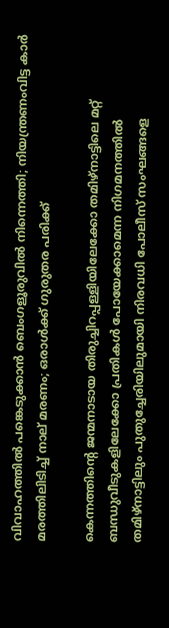വിവാഹത്തിൽ പങ്കെടുക്കാൻ ബെംഗളൂരുവിൽ നിന്നെത്തി; നിയന്ത്രണംവിട്ട കാർ മരത്തിലിടിച്ച് നാല് മരണം; ഒരാൾക്ക് ഗുരുതര പരിക്ക്

കെന്നത്തിന്റെ ജന്മനാടായ തിരുച്ചിറപ്പള്ളിയിലേക്കോ തമിഴ്‌നാട്ടിലെ മറ്റ് ബന്ധുവീടുകളിലേക്കോ പ്രതികൾ പോയേക്കാമെന്ന നിഗമനത്തിൽ തമിഴ്‌നാട്ടിലും പുതുച്ചേരിയിലുമായി നിരവധി പോലീസ് സംഘങ്ങളെ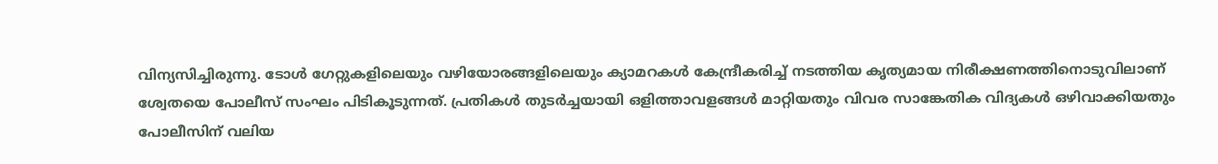വിന്യസിച്ചിരുന്നു. ടോൾ ഗേറ്റുകളിലെയും വഴിയോരങ്ങളിലെയും ക്യാമറകൾ കേന്ദ്രീകരിച്ച് നടത്തിയ കൃത്യമായ നിരീക്ഷണത്തിനൊടുവിലാണ് ശ്വേതയെ പോലീസ് സംഘം പിടികൂടുന്നത്. പ്രതികൾ തുടർച്ചയായി ഒളിത്താവളങ്ങൾ മാറ്റിയതും വിവര സാങ്കേതിക വിദ്യകൾ ഒഴിവാക്കിയതും പോലീസിന് വലിയ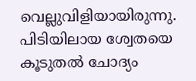വെല്ലുവിളിയായിരുന്നു. പിടിയിലായ ശ്വേതയെ കൂടുതൽ ചോദ്യം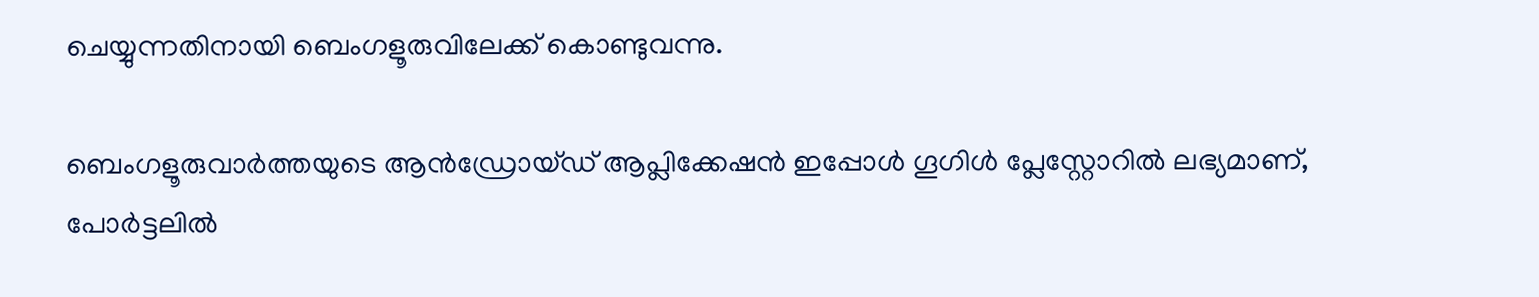ചെയ്യുന്നതിനായി ബെംഗളൂരുവിലേക്ക് കൊണ്ടുവന്നു.

ബെംഗളൂരുവാർത്തയുടെ ആൻഡ്രോയ്ഡ് ആപ്ലിക്കേഷൻ ഇപ്പോൾ ഗൂഗിൾ പ്ലേസ്റ്റോറിൽ ലഭ്യമാണ്, പോർട്ടലിൽ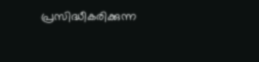പ്രസിദ്ധീകരിക്കുന്ന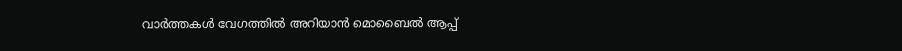വാർത്തകൾ വേഗത്തിൽ അറിയാൻ മൊബൈൽ ആപ്പ്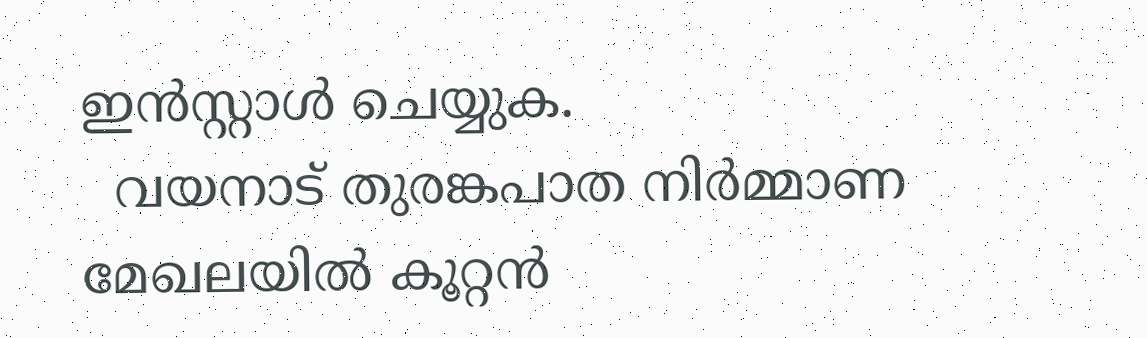ഇൻസ്റ്റാൾ ചെയ്യുക.
  വയനാട് തുരങ്കപാത നിര്‍മ്മാണ മേഖലയില്‍ കൂറ്റന്‍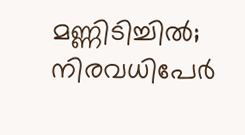മണ്ണിടിച്ചില്‍; നിരവധിപേര്‍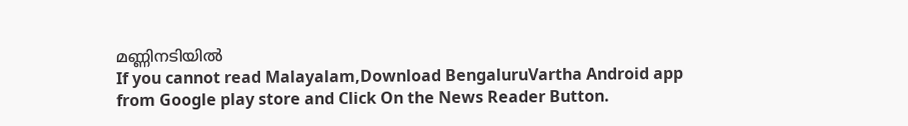മണ്ണിനടിയില്‍
If you cannot read Malayalam,Download BengaluruVartha Android app from Google play store and Click On the News Reader Button.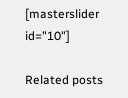[masterslider id="10"]

Related posts